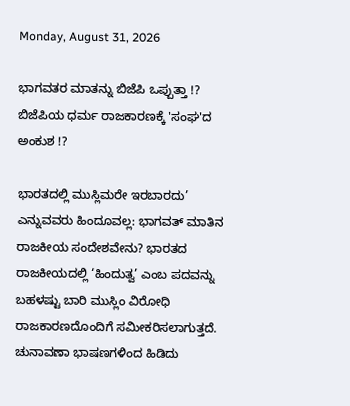Monday, August 31, 2026

ಭಾಗವತರ ಮಾತನ್ನು ಬಿಜೆಪಿ ಒಪ್ಪುತ್ತಾ !? ಬಿಜೆಪಿಯ ಧರ್ಮ ರಾಜಕಾರಣಕ್ಕೆ 'ಸಂಘ'ದ ಅಂಕುಶ !?

ಭಾರತದಲ್ಲಿ ಮುಸ್ಲಿಮರೇ ಇರಬಾರದು’ ಎನ್ನುವವರು ಹಿಂದೂವಲ್ಲ: ಭಾಗವತ್ ಮಾತಿನ ರಾಜಕೀಯ ಸಂದೇಶವೇನು? ಭಾರತದ ರಾಜಕೀಯದಲ್ಲಿ ‘ಹಿಂದುತ್ವ’ ಎಂಬ ಪದವನ್ನು ಬಹಳಷ್ಟು ಬಾರಿ ಮುಸ್ಲಿಂ ವಿರೋಧಿ ರಾಜಕಾರಣದೊಂದಿಗೆ ಸಮೀಕರಿಸಲಾಗುತ್ತದೆ. ಚುನಾವಣಾ ಭಾಷಣಗಳಿಂದ ಹಿಡಿದು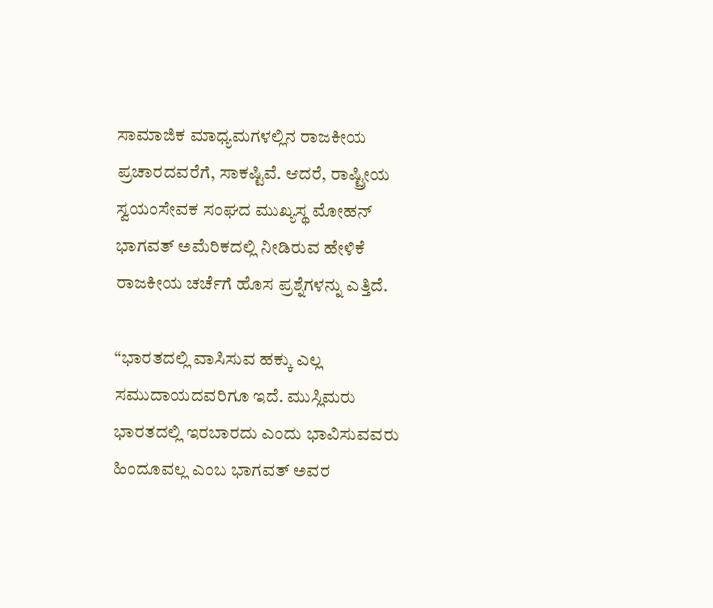ಸಾಮಾಜಿಕ ಮಾಧ್ಯಮಗಳಲ್ಲಿನ ರಾಜಕೀಯ ಪ್ರಚಾರದವರೆಗೆ, ಸಾಕಷ್ಟಿವೆ. ಆದರೆ, ರಾಷ್ಟ್ರೀಯ ಸ್ವಯಂಸೇವಕ ಸಂಘದ ಮುಖ್ಯಸ್ಥ ಮೋಹನ್ ಭಾಗವತ್ ಅಮೆರಿಕದಲ್ಲಿ ನೀಡಿರುವ ಹೇಳಿಕೆ ರಾಜಕೀಯ ಚರ್ಚೆಗೆ ಹೊಸ ಪ್ರಶ್ನೆಗಳನ್ನು ಎತ್ತಿದೆ.

“ಭಾರತದಲ್ಲಿ ವಾಸಿಸುವ ಹಕ್ಕು ಎಲ್ಲ ಸಮುದಾಯದವರಿಗೂ ಇದೆ. ಮುಸ್ಲಿಮರು ಭಾರತದಲ್ಲಿ ಇರಬಾರದು ಎಂದು ಭಾವಿಸುವವರು ಹಿಂದೂವಲ್ಲ ಎಂಬ ಭಾಗವತ್ ಅವರ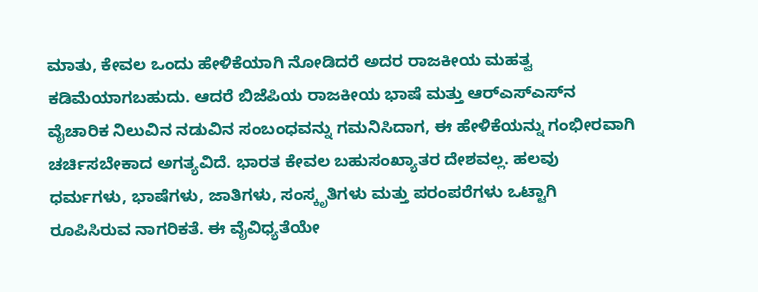ಮಾತು, ಕೇವಲ ಒಂದು ಹೇಳಿಕೆಯಾಗಿ ನೋಡಿದರೆ ಅದರ ರಾಜಕೀಯ ಮಹತ್ವ ಕಡಿಮೆಯಾಗಬಹುದು. ಆದರೆ ಬಿಜೆಪಿಯ ರಾಜಕೀಯ ಭಾಷೆ ಮತ್ತು ಆರ್‌ಎಸ್‌ಎಸ್‌ನ ವೈಚಾರಿಕ ನಿಲುವಿನ ನಡುವಿನ ಸಂಬಂಧವನ್ನು ಗಮನಿಸಿದಾಗ, ಈ ಹೇಳಿಕೆಯನ್ನು ಗಂಭೀರವಾಗಿ ಚರ್ಚಿಸಬೇಕಾದ ಅಗತ್ಯವಿದೆ. ಭಾರತ ಕೇವಲ ಬಹುಸಂಖ್ಯಾತರ ದೇಶವಲ್ಲ. ಹಲವು ಧರ್ಮಗಳು, ಭಾಷೆಗಳು, ಜಾತಿಗಳು, ಸಂಸ್ಕೃತಿಗಳು ಮತ್ತು ಪರಂಪರೆಗಳು ಒಟ್ಟಾಗಿ ರೂಪಿಸಿರುವ ನಾಗರಿಕತೆ. ಈ ವೈವಿಧ್ಯತೆಯೇ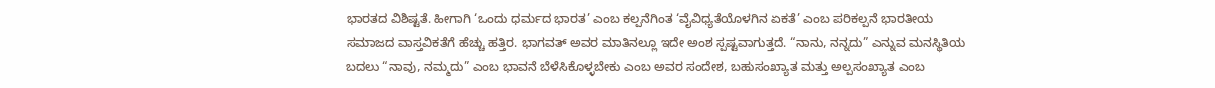ಭಾರತದ ವಿಶಿಷ್ಟತೆ. ಹೀಗಾಗಿ ‘ಒಂದು ಧರ್ಮದ ಭಾರತ’ ಎಂಬ ಕಲ್ಪನೆಗಿಂತ ‘ವೈವಿಧ್ಯತೆಯೊಳಗಿನ ಏಕತೆ’ ಎಂಬ ಪರಿಕಲ್ಪನೆ ಭಾರತೀಯ ಸಮಾಜದ ವಾಸ್ತವಿಕತೆಗೆ ಹೆಚ್ಚು ಹತ್ತಿರ. ಭಾಗವತ್ ಅವರ ಮಾತಿನಲ್ಲೂ ಇದೇ ಅಂಶ ಸ್ಪಷ್ಟವಾಗುತ್ತದೆ. “ನಾನು, ನನ್ನದು” ಎನ್ನುವ ಮನಸ್ಥಿತಿಯ ಬದಲು “ನಾವು, ನಮ್ಮದು” ಎಂಬ ಭಾವನೆ ಬೆಳೆಸಿಕೊಳ್ಳಬೇಕು ಎಂಬ ಅವರ ಸಂದೇಶ, ಬಹುಸಂಖ್ಯಾತ ಮತ್ತು ಅಲ್ಪಸಂಖ್ಯಾತ ಎಂಬ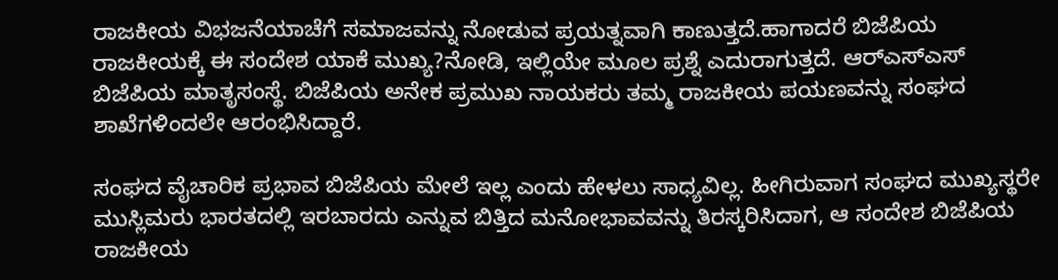ರಾಜಕೀಯ ವಿಭಜನೆಯಾಚೆಗೆ ಸಮಾಜವನ್ನು ನೋಡುವ ಪ್ರಯತ್ನವಾಗಿ ಕಾಣುತ್ತದೆ.ಹಾಗಾದರೆ ಬಿಜೆಪಿಯ ರಾಜಕೀಯಕ್ಕೆ ಈ ಸಂದೇಶ ಯಾಕೆ ಮುಖ್ಯ?ನೋಡಿ, ಇಲ್ಲಿಯೇ ಮೂಲ ಪ್ರಶ್ನೆ ಎದುರಾಗುತ್ತದೆ. ಆರ್‌ಎಸ್‌ಎಸ್ ಬಿಜೆಪಿಯ ಮಾತೃಸಂಸ್ಥೆ. ಬಿಜೆಪಿಯ ಅನೇಕ ಪ್ರಮುಖ ನಾಯಕರು ತಮ್ಮ ರಾಜಕೀಯ ಪಯಣವನ್ನು ಸಂಘದ ಶಾಖೆಗಳಿಂದಲೇ ಆರಂಭಿಸಿದ್ದಾರೆ.

ಸಂಘದ ವೈಚಾರಿಕ ಪ್ರಭಾವ ಬಿಜೆಪಿಯ ಮೇಲೆ ಇಲ್ಲ ಎಂದು ಹೇಳಲು ಸಾಧ್ಯವಿಲ್ಲ. ಹೀಗಿರುವಾಗ ಸಂಘದ ಮುಖ್ಯಸ್ಥರೇ ಮುಸ್ಲಿಮರು ಭಾರತದಲ್ಲಿ ಇರಬಾರದು ಎನ್ನುವ ಬಿತ್ತಿದ ಮನೋಭಾವವನ್ನು ತಿರಸ್ಕರಿಸಿದಾಗ, ಆ ಸಂದೇಶ ಬಿಜೆಪಿಯ ರಾಜಕೀಯ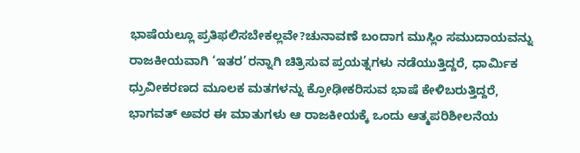ಭಾಷೆಯಲ್ಲೂ ಪ್ರತಿಫಲಿಸಬೇಕಲ್ಲವೇ?ಚುನಾವಣೆ ಬಂದಾಗ ಮುಸ್ಲಿಂ ಸಮುದಾಯವನ್ನು ರಾಜಕೀಯವಾಗಿ ‘ಇತರ’ರನ್ನಾಗಿ ಚಿತ್ರಿಸುವ ಪ್ರಯತ್ನಗಳು ನಡೆಯುತ್ತಿದ್ದರೆ, ಧಾರ್ಮಿಕ ಧ್ರುವೀಕರಣದ ಮೂಲಕ ಮತಗಳನ್ನು ಕ್ರೋಢೀಕರಿಸುವ ಭಾಷೆ ಕೇಳಿಬರುತ್ತಿದ್ದರೆ, ಭಾಗವತ್ ಅವರ ಈ ಮಾತುಗಳು ಆ ರಾಜಕೀಯಕ್ಕೆ ಒಂದು ಆತ್ಮಪರಿಶೀಲನೆಯ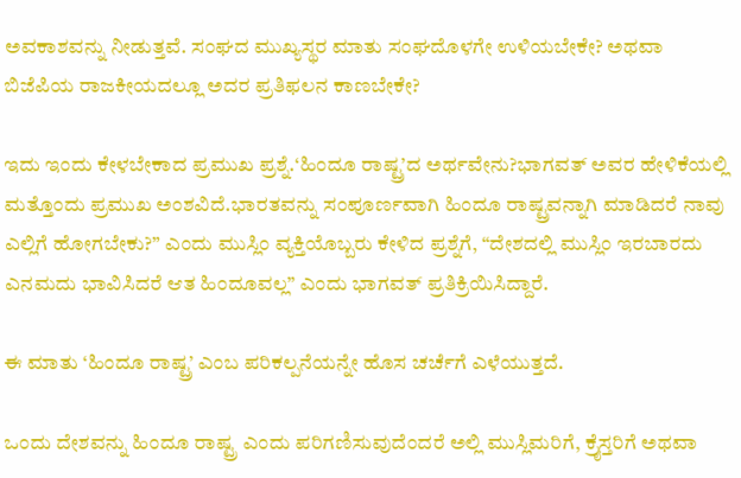ಅವಕಾಶವನ್ನು ನೀಡುತ್ತವೆ. ಸಂಘದ ಮುಖ್ಯಸ್ಥರ ಮಾತು ಸಂಘದೊಳಗೇ ಉಳಿಯಬೇಕೇ? ಅಥವಾ ಬಿಜೆಪಿಯ ರಾಜಕೀಯದಲ್ಲೂ ಅದರ ಪ್ರತಿಫಲನ ಕಾಣಬೇಕೇ?

ಇದು ಇಂದು ಕೇಳಬೇಕಾದ ಪ್ರಮುಖ ಪ್ರಶ್ನೆ.‘ಹಿಂದೂ ರಾಷ್ಟ್ರ’ದ ಅರ್ಥವೇನು?ಭಾಗವತ್ ಅವರ ಹೇಳಿಕೆಯಲ್ಲಿ ಮತ್ತೊಂದು ಪ್ರಮುಖ ಅಂಶವಿದೆ.ಭಾರತವನ್ನು ಸಂಪೂರ್ಣವಾಗಿ ಹಿಂದೂ ರಾಷ್ಟ್ರವನ್ನಾಗಿ ಮಾಡಿದರೆ ನಾವು ಎಲ್ಲಿಗೆ ಹೋಗಬೇಕು?” ಎಂದು ಮುಸ್ಲಿಂ ವ್ಯಕ್ತಿಯೊಬ್ಬರು ಕೇಳಿದ ಪ್ರಶ್ನೆಗೆ, “ದೇಶದಲ್ಲಿ ಮುಸ್ಲಿಂ ಇರಬಾರದು ಎನಮದು ಭಾವಿಸಿದರೆ ಆತ ಹಿಂದೂವಲ್ಲ” ಎಂದು ಭಾಗವತ್ ಪ್ರತಿಕ್ರಿಯಿಸಿದ್ದಾರೆ.

ಈ ಮಾತು ‘ಹಿಂದೂ ರಾಷ್ಟ್ರ’ ಎಂಬ ಪರಿಕಲ್ಪನೆಯನ್ನೇ ಹೊಸ ಚರ್ಚೆಗೆ ಎಳೆಯುತ್ತದೆ.

ಒಂದು ದೇಶವನ್ನು ಹಿಂದೂ ರಾಷ್ಟ್ರ ಎಂದು ಪರಿಗಣಿಸುವುದೆಂದರೆ ಅಲ್ಲಿ ಮುಸ್ಲಿಮರಿಗೆ, ಕ್ರೈಸ್ತರಿಗೆ ಅಥವಾ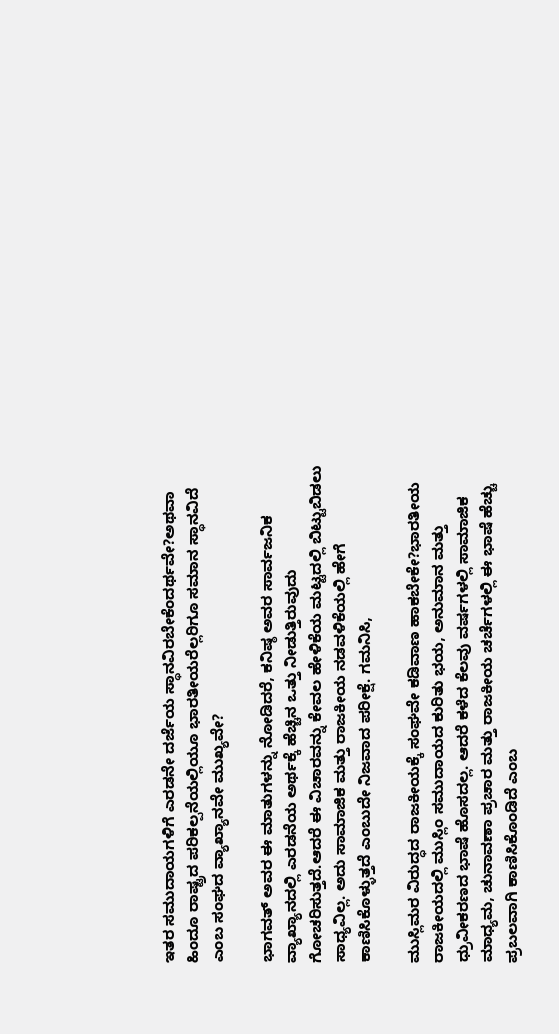ಇತರ ಸಮುದಾಯಗಳಿಗೆ ಎರಡನೇ ದರ್ಜೆಯ ಸ್ಥಾನವಿರಬೇಕೆಂದರ್ಥವೇ?ಅಥವಾ ಹಿಂದೂ ರಾಷ್ಟ್ರದ ಪರಿಕಲ್ಪನೆಯಲ್ಲಿಯೂ ಭಾರತೀಯರೆಲ್ಲರಿಗೂ ಸಮಾನ ಸ್ಥಾನವಿದೆ ಎಂಬ ಸಂಘದ ವ್ಯಾಖ್ಯಾನವೇ ಮುಖ್ಯವೇ?

ಭಾಗವತ್ ಅವರ ಈ ಮಾತುಗಳನ್ನು ನೋಡಿದರೆ, ಕನಿಷ್ಠ ಅವರ ಸಾರ್ವಜನಿಕ ವ್ಯಾಖ್ಯಾನದಲ್ಲಿ ಎರಡನೆಯ ಅರ್ಥಕ್ಕೆ ಹೆಚ್ಚಿನ ಒತ್ತು ನೀಡುತ್ತಿರುವುದು ಗೋಚರಿಸುತ್ತದೆ.ಆದರೆ ಈ ವಿಚಾರವನ್ನು ಕೇವಲ ಹೇಳಿಕೆಯ ಮಟ್ಟದಲ್ಲಿ ಬಿಟ್ಟುಬಿಡಲು ಸಾಧ್ಯವಿಲ್ಲ. ಅದು ಸಾಮಾಜಿಕ ಮತ್ತು ರಾಜಕೀಯ ನಡವಳಿಕೆಯಲ್ಲಿ ಹೇಗೆ ಕಾಣಿಸಿಕೊಳ್ಳುತ್ತದೆ ಎಂಬುದೇ ನಿಜವಾದ ಪರೀಕ್ಷೆ. ಗಮನಿಸಿ,

ಮುಸ್ಲಿಮರ ವಿರುದ್ಧದ ರಾಜಕೀಯಕ್ಕೆ ಸಂಘವೇ ಕಡಿವಾಣ ಹಾಕಬೇಕೇ?ಭಾರತೀಯ ರಾಜಕೀಯದಲ್ಲಿ ಮುಸ್ಲಿಂ ಸಮುದಾಯದ ಕುರಿತು ಭಯ, ಅನುಮಾನ ಮತ್ತು ಧ್ರುವೀಕರಣದ ಭಾಷೆ ಹೊಸದಲ್ಲ. ಆದರೆ ಕಳೆದ ಕೆಲವು ವರ್ಷಗಳಲ್ಲಿ ಸಾಮಾಜಿಕ ಮಾಧ್ಯಮ, ಚುನಾವಣಾ ಪ್ರಚಾರ ಮತ್ತು ರಾಜಕೀಯ ಚರ್ಚೆಗಳಲ್ಲಿ ಈ ಭಾಷೆ ಹೆಚ್ಚು ಪ್ರಬಲವಾಗಿ ಕಾಣಿಸಿಕೊಂಡಿದೆ ಎಂಬ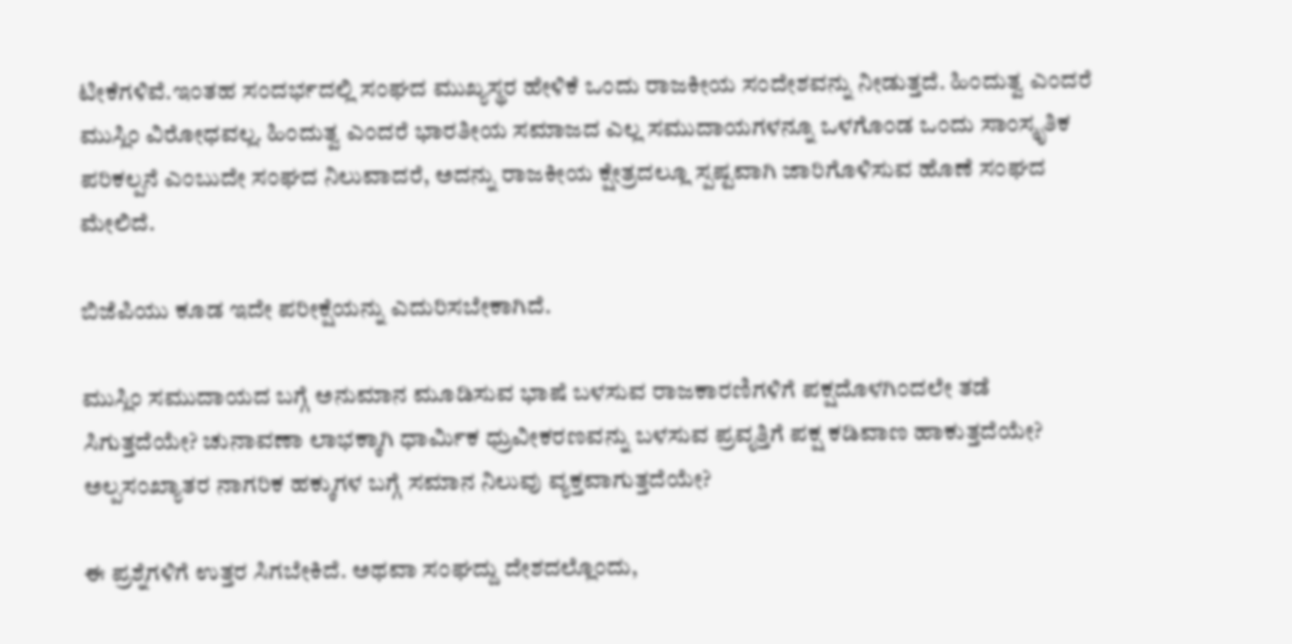ಟೀಕೆಗಳಿವೆ.ಇಂತಹ ಸಂದರ್ಭದಲ್ಲಿ ಸಂಘದ ಮುಖ್ಯಸ್ಥರ ಹೇಳಿಕೆ ಒಂದು ರಾಜಕೀಯ ಸಂದೇಶವನ್ನು ನೀಡುತ್ತದೆ. ಹಿಂದುತ್ವ ಎಂದರೆ ಮುಸ್ಲಿಂ ವಿರೋಧವಲ್ಲ. ಹಿಂದುತ್ವ ಎಂದರೆ ಭಾರತೀಯ ಸಮಾಜದ ಎಲ್ಲ ಸಮುದಾಯಗಳನ್ನೂ ಒಳಗೊಂಡ ಒಂದು ಸಾಂಸ್ಕೃತಿಕ ಪರಿಕಲ್ಪನೆ ಎಂಬುದೇ ಸಂಘದ ನಿಲುವಾದರೆ, ಅದನ್ನು ರಾಜಕೀಯ ಕ್ಷೇತ್ರದಲ್ಲೂ ಸ್ಪಷ್ಟವಾಗಿ ಜಾರಿಗೊಳಿಸುವ ಹೊಣೆ ಸಂಘದ ಮೇಲಿದೆ.

ಬಿಜೆಪಿಯು ಕೂಡ ಇದೇ ಪರೀಕ್ಷೆಯನ್ನು ಎದುರಿಸಬೇಕಾಗಿದೆ.

ಮುಸ್ಲಿಂ ಸಮುದಾಯದ ಬಗ್ಗೆ ಅನುಮಾನ ಮೂಡಿಸುವ ಭಾಷೆ ಬಳಸುವ ರಾಜಕಾರಣಿಗಳಿಗೆ ಪಕ್ಷದೊಳಗಿಂದಲೇ ತಡೆ ಸಿಗುತ್ತದೆಯೇ? ಚುನಾವಣಾ ಲಾಭಕ್ಕಾಗಿ ಧಾರ್ಮಿಕ ಧ್ರುವೀಕರಣವನ್ನು ಬಳಸುವ ಪ್ರವೃತ್ತಿಗೆ ಪಕ್ಷ ಕಡಿವಾಣ ಹಾಕುತ್ತದೆಯೇ? ಅಲ್ಪಸಂಖ್ಯಾತರ ನಾಗರಿಕ ಹಕ್ಕುಗಳ ಬಗ್ಗೆ ಸಮಾನ ನಿಲುವು ವ್ಯಕ್ತವಾಗುತ್ತದೆಯೇ?

ಈ ಪ್ರಶ್ನೆಗಳಿಗೆ ಉತ್ತರ ಸಿಗಬೇಕಿದೆ. ಅಥವಾ ಸಂಘದ್ದು ದೇಶದಲ್ಲೊಂದು,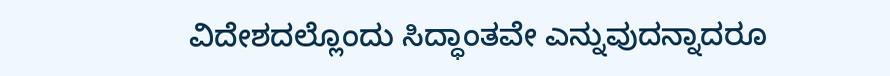ವಿದೇಶದಲ್ಲೊಂದು ಸಿದ್ಧಾಂತವೇ ಎನ್ನುವುದನ್ನಾದರೂ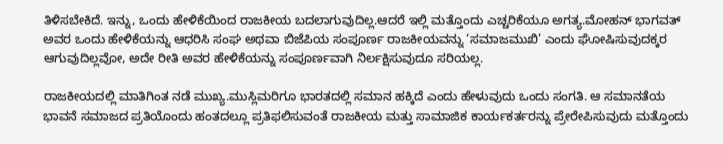ತಿಳಿಸಬೇಕಿದೆ. ಇನ್ನು, ಒಂದು ಹೇಳಿಕೆಯಿಂದ ರಾಜಕೀಯ ಬದಲಾಗುವುದಿಲ್ಲ.ಆದರೆ ಇಲ್ಲಿ ಮತ್ತೊಂದು ಎಚ್ಚರಿಕೆಯೂ ಅಗತ್ಯ.ಮೋಹನ್ ಭಾಗವತ್ ಅವರ ಒಂದು ಹೇಳಿಕೆಯನ್ನು ಆಧರಿಸಿ ಸಂಘ ಅಥವಾ ಬಿಜೆಪಿಯ ಸಂಪೂರ್ಣ ರಾಜಕೀಯವನ್ನು ‘ಸಮಾಜಮುಖಿ’ ಎಂದು ಘೋಷಿಸುವುದಕ್ಕರ ಆಗುವುದಿಲ್ಲವೋ, ಅದೇ ರೀತಿ ಅವರ ಹೇಳಿಕೆಯನ್ನು ಸಂಪೂರ್ಣವಾಗಿ ನಿರ್ಲಕ್ಷಿಸುವುದೂ ಸರಿಯಲ್ಲ.

ರಾಜಕೀಯದಲ್ಲಿ ಮಾತಿಗಿಂತ ನಡೆ ಮುಖ್ಯ.ಮುಸ್ಲಿಮರಿಗೂ ಭಾರತದಲ್ಲಿ ಸಮಾನ ಹಕ್ಕಿದೆ ಎಂದು ಹೇಳುವುದು ಒಂದು ಸಂಗತಿ. ಆ ಸಮಾನತೆಯ ಭಾವನೆ ಸಮಾಜದ ಪ್ರತಿಯೊಂದು ಹಂತದಲ್ಲೂ ಪ್ರತಿಫಲಿಸುವಂತೆ ರಾಜಕೀಯ ಮತ್ತು ಸಾಮಾಜಿಕ ಕಾರ್ಯಕರ್ತರನ್ನು ಪ್ರೇರೇಪಿಸುವುದು ಮತ್ತೊಂದು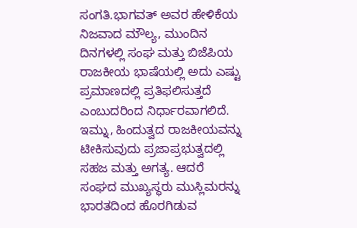ಸಂಗತಿ.ಭಾಗವತ್ ಅವರ ಹೇಳಿಕೆಯ ನಿಜವಾದ ಮೌಲ್ಯ, ಮುಂದಿನ ದಿನಗಳಲ್ಲಿ ಸಂಘ ಮತ್ತು ಬಿಜೆಪಿಯ ರಾಜಕೀಯ ಭಾಷೆಯಲ್ಲಿ ಅದು ಎಷ್ಟು ಪ್ರಮಾಣದಲ್ಲಿ ಪ್ರತಿಫಲಿಸುತ್ತದೆ ಎಂಬುದರಿಂದ ನಿರ್ಧಾರವಾಗಲಿದೆ. ಇಮ್ನು, ಹಿಂದುತ್ವದ ರಾಜಕೀಯವನ್ನು ಟೀಕಿಸುವುದು ಪ್ರಜಾಪ್ರಭುತ್ವದಲ್ಲಿ ಸಹಜ ಮತ್ತು ಅಗತ್ಯ. ಆದರೆ ಸಂಘದ ಮುಖ್ಯಸ್ಥರು ಮುಸ್ಲಿಮರನ್ನು ಭಾರತದಿಂದ ಹೊರಗಿಡುವ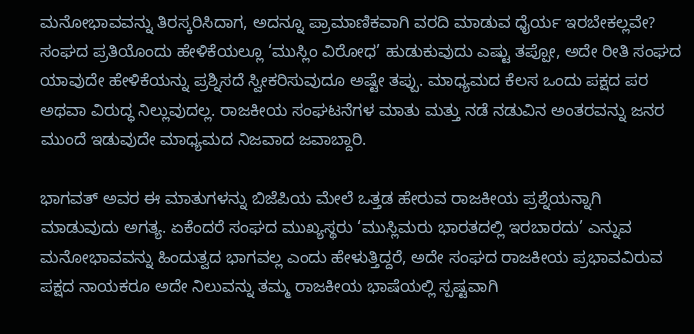ಮನೋಭಾವವನ್ನು ತಿರಸ್ಕರಿಸಿದಾಗ, ಅದನ್ನೂ ಪ್ರಾಮಾಣಿಕವಾಗಿ ವರದಿ ಮಾಡುವ ಧೈರ್ಯ ಇರಬೇಕಲ್ಲವೇ? ಸಂಘದ ಪ್ರತಿಯೊಂದು ಹೇಳಿಕೆಯಲ್ಲೂ ‘ಮುಸ್ಲಿಂ ವಿರೋಧ’ ಹುಡುಕುವುದು ಎಷ್ಟು ತಪ್ಪೋ, ಅದೇ ರೀತಿ ಸಂಘದ ಯಾವುದೇ ಹೇಳಿಕೆಯನ್ನು ಪ್ರಶ್ನಿಸದೆ ಸ್ವೀಕರಿಸುವುದೂ ಅಷ್ಟೇ ತಪ್ಪು. ಮಾಧ್ಯಮದ ಕೆಲಸ ಒಂದು ಪಕ್ಷದ ಪರ ಅಥವಾ ವಿರುದ್ಧ ನಿಲ್ಲುವುದಲ್ಲ. ರಾಜಕೀಯ ಸಂಘಟನೆಗಳ ಮಾತು ಮತ್ತು ನಡೆ ನಡುವಿನ ಅಂತರವನ್ನು ಜನರ ಮುಂದೆ ಇಡುವುದೇ ಮಾಧ್ಯಮದ ನಿಜವಾದ ಜವಾಬ್ದಾರಿ.

ಭಾಗವತ್ ಅವರ ಈ ಮಾತುಗಳನ್ನು ಬಿಜೆಪಿಯ ಮೇಲೆ ಒತ್ತಡ ಹೇರುವ ರಾಜಕೀಯ ಪ್ರಶ್ನೆಯನ್ನಾಗಿ ಮಾಡುವುದು ಅಗತ್ಯ. ಏಕೆಂದರೆ ಸಂಘದ ಮುಖ್ಯಸ್ಥರು ‘ಮುಸ್ಲಿಮರು ಭಾರತದಲ್ಲಿ ಇರಬಾರದು’ ಎನ್ನುವ ಮನೋಭಾವವನ್ನು ಹಿಂದುತ್ವದ ಭಾಗವಲ್ಲ ಎಂದು ಹೇಳುತ್ತಿದ್ದರೆ, ಅದೇ ಸಂಘದ ರಾಜಕೀಯ ಪ್ರಭಾವವಿರುವ ಪಕ್ಷದ ನಾಯಕರೂ ಅದೇ ನಿಲುವನ್ನು ತಮ್ಮ ರಾಜಕೀಯ ಭಾಷೆಯಲ್ಲಿ ಸ್ಪಷ್ಟವಾಗಿ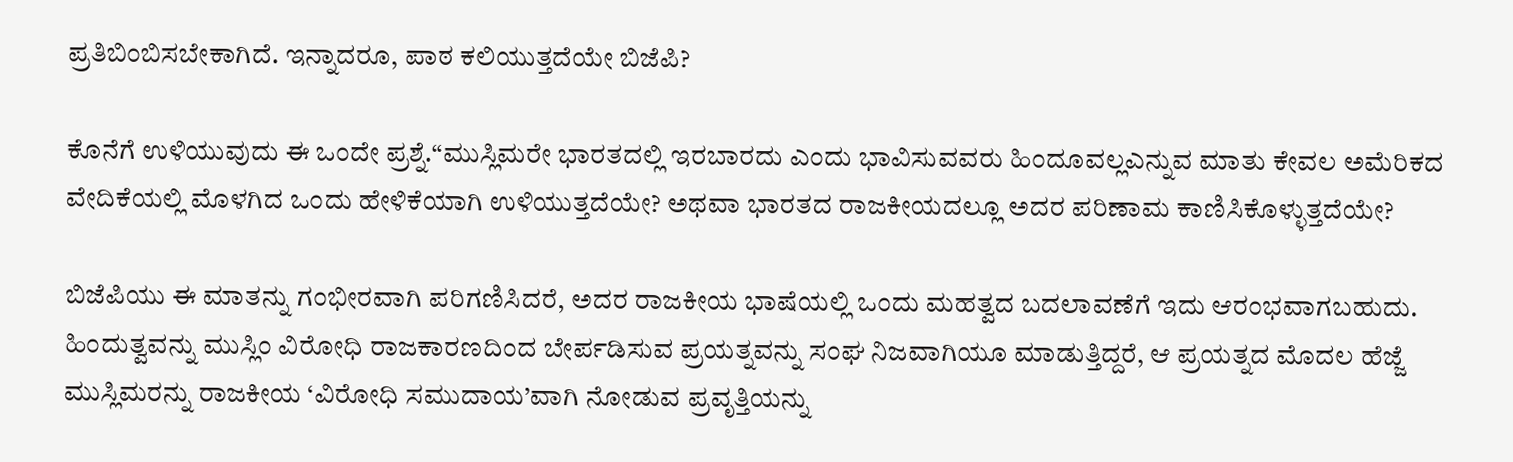ಪ್ರತಿಬಿಂಬಿಸಬೇಕಾಗಿದೆ. ಇನ್ನಾದರೂ, ಪಾಠ ಕಲಿಯುತ್ತದೆಯೇ ಬಿಜೆಪಿ?

ಕೊನೆಗೆ ಉಳಿಯುವುದು ಈ ಒಂದೇ ಪ್ರಶ್ನೆ.“ಮುಸ್ಲಿಮರೇ ಭಾರತದಲ್ಲಿ ಇರಬಾರದು ಎಂದು ಭಾವಿಸುವವರು ಹಿಂದೂವಲ್ಲಎನ್ನುವ ಮಾತು ಕೇವಲ ಅಮೆರಿಕದ ವೇದಿಕೆಯಲ್ಲಿ ಮೊಳಗಿದ ಒಂದು ಹೇಳಿಕೆಯಾಗಿ ಉಳಿಯುತ್ತದೆಯೇ? ಅಥವಾ ಭಾರತದ ರಾಜಕೀಯದಲ್ಲೂ ಅದರ ಪರಿಣಾಮ ಕಾಣಿಸಿಕೊಳ್ಳುತ್ತದೆಯೇ?

ಬಿಜೆಪಿಯು ಈ ಮಾತನ್ನು ಗಂಭೀರವಾಗಿ ಪರಿಗಣಿಸಿದರೆ, ಅದರ ರಾಜಕೀಯ ಭಾಷೆಯಲ್ಲಿ ಒಂದು ಮಹತ್ವದ ಬದಲಾವಣೆಗೆ ಇದು ಆರಂಭವಾಗಬಹುದು. ಹಿಂದುತ್ವವನ್ನು ಮುಸ್ಲಿಂ ವಿರೋಧಿ ರಾಜಕಾರಣದಿಂದ ಬೇರ್ಪಡಿಸುವ ಪ್ರಯತ್ನವನ್ನು ಸಂಘ ನಿಜವಾಗಿಯೂ ಮಾಡುತ್ತಿದ್ದರೆ, ಆ ಪ್ರಯತ್ನದ ಮೊದಲ ಹೆಜ್ಜೆ ಮುಸ್ಲಿಮರನ್ನು ರಾಜಕೀಯ ‘ವಿರೋಧಿ ಸಮುದಾಯ’ವಾಗಿ ನೋಡುವ ಪ್ರವೃತ್ತಿಯನ್ನು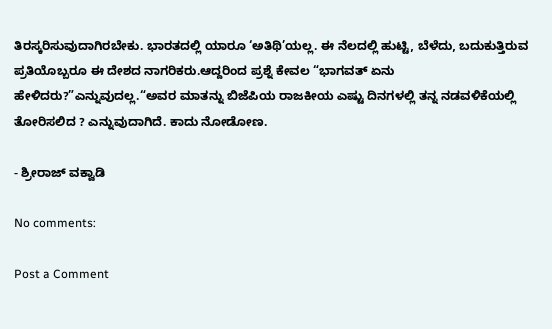ತಿರಸ್ಕರಿಸುವುದಾಗಿರಬೇಕು. ಭಾರತದಲ್ಲಿ ಯಾರೂ ‘ಅತಿಥಿ’ಯಲ್ಲ. ಈ ನೆಲದಲ್ಲಿ ಹುಟ್ಟಿ, ಬೆಳೆದು, ಬದುಕುತ್ತಿರುವ ಪ್ರತಿಯೊಬ್ಬರೂ ಈ ದೇಶದ ನಾಗರಿಕರು.ಆದ್ದರಿಂದ ಪ್ರಶ್ನೆ ಕೇವಲ “ಭಾಗವತ್ ಏನು ಹೇಳಿದರು?”ಎನ್ನುವುದಲ್ಲ.“ಅವರ ಮಾತನ್ನು ಬಿಜೆಪಿಯ ರಾಜಕೀಯ ಎಷ್ಟು ದಿನಗಳಲ್ಲಿ ತನ್ನ ನಡವಳಿಕೆಯಲ್ಲಿ ತೋರಿಸಲಿದ ? ಎನ್ನುವುದಾಗಿದೆ. ಕಾದು ನೋಡೋಣ.

- ಶ್ರೀರಾಜ್‌ ವಕ್ವಾಡಿ

No comments:

Post a Comment